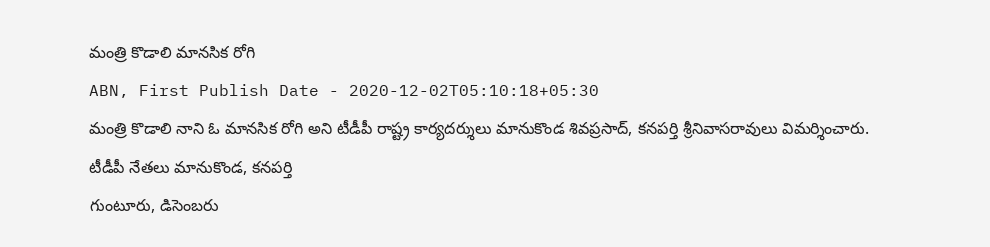మంత్రి కొడాలి మానసిక రోగి
ABN, First Publish Date - 2020-12-02T05:10:18+05:30
మంత్రి కొడాలి నాని ఓ మానసిక రోగి అని టీడీపీ రాష్ట్ర కార్యదర్శులు మానుకొండ శివప్రసాద్, కనపర్తి శ్రీనివాసరావులు విమర్శించారు.
టీడీపీ నేతలు మానుకొండ, కనపర్తి
గుంటూరు, డిసెంబరు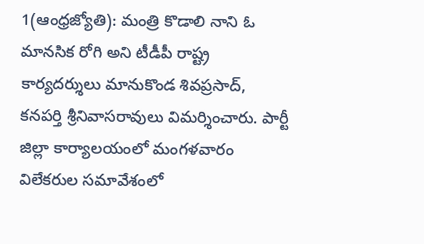1(ఆంధ్రజ్యోతి): మంత్రి కొడాలి నాని ఓ మానసిక రోగి అని టీడీపీ రాష్ట్ర కార్యదర్శులు మానుకొండ శివప్రసాద్, కనపర్తి శ్రీనివాసరావులు విమర్శించారు. పార్టీ జిల్లా కార్యాలయంలో మంగళవారం విలేకరుల సమావేశంలో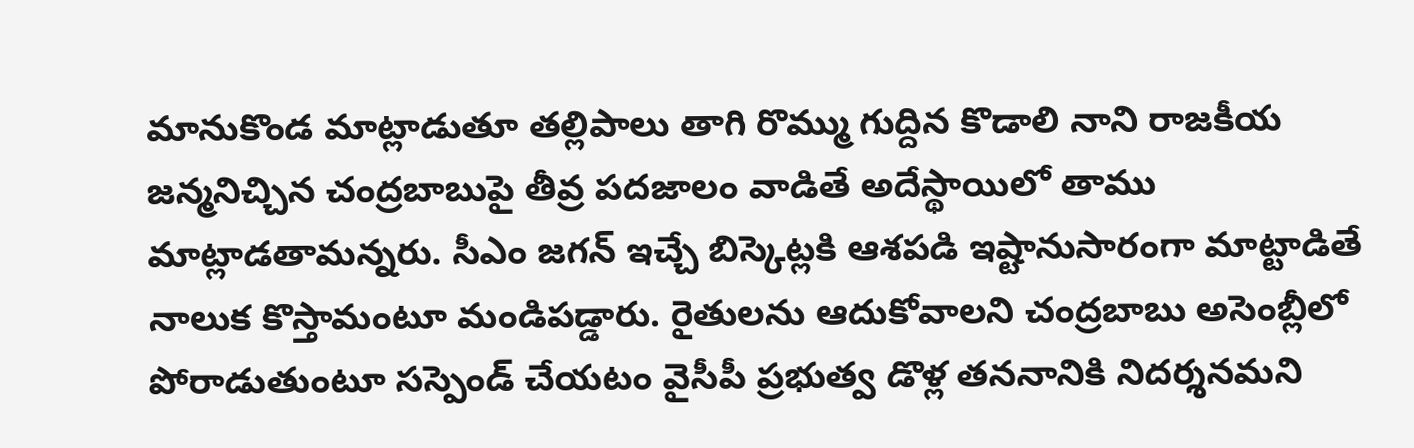మానుకొండ మాట్లాడుతూ తల్లిపాలు తాగి రొమ్ము గుద్దిన కొడాలి నాని రాజకీయ జన్మనిచ్చిన చంద్రబాబుపై తీవ్ర పదజాలం వాడితే అదేస్థాయిలో తాము మాట్లాడతామన్నరు. సీఎం జగన్ ఇచ్చే బిస్కెట్లకి ఆశపడి ఇష్టానుసారంగా మాట్టాడితే నాలుక కొస్తామంటూ మండిపడ్డారు. రైతులను ఆదుకోవాలని చంద్రబాబు అసెంబ్లీలో పోరాడుతుంటూ సస్పెండ్ చేయటం వైసీపీ ప్రభుత్వ డొళ్ల తననానికి నిదర్శనమని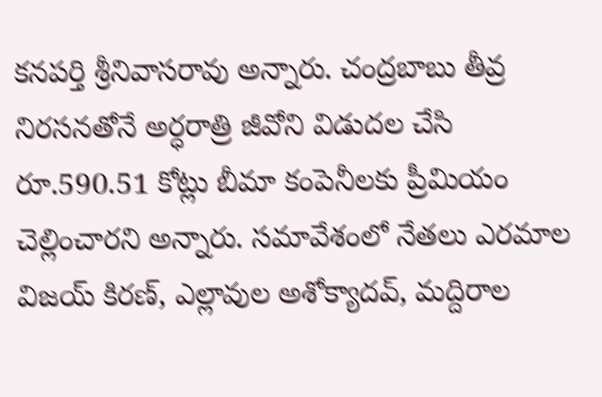కనపర్తి శ్రీనివాసరావు అన్నారు. చంద్రబాబు తీవ్ర నిరసనతోనే అర్ధరాత్రి జీవోని విడుదల చేసి రూ.590.51 కోట్లు బీమా కంపెనీలకు ప్రీమియం చెల్లించారని అన్నారు. సమావేశంలో నేతలు ఎరమాల విజయ్ కిరణ్, ఎల్లావుల అశోక్యాదవ్, మద్దిరాల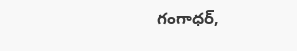గంగాధర్,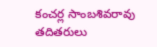కంచర్ల సాంబశివరావు తదితరులు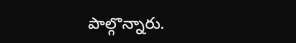పాల్గొన్నారు.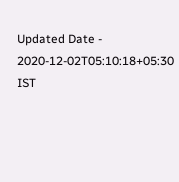Updated Date - 2020-12-02T05:10:18+05:30 IST